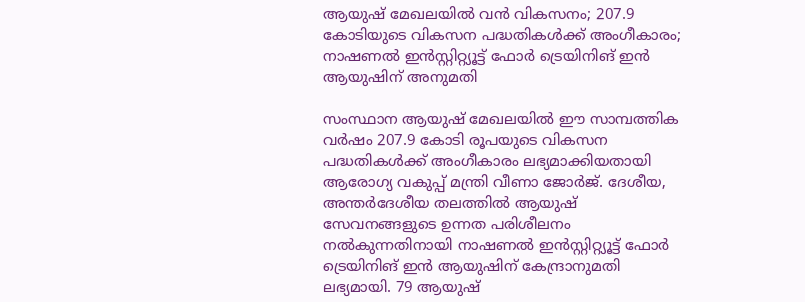ആയുഷ് മേഖലയില്‍ വന്‍ വികസനം; 207.9 കോടിയുടെ വികസന പദ്ധതികള്‍ക്ക് അംഗീകാരം; നാഷണല്‍ ഇന്‍സ്റ്റിറ്റ്യൂട്ട് ഫോര്‍ ട്രെയിനിങ് ഇന്‍ ആയുഷിന് അനുമതി

സംസ്ഥാന ആയുഷ് മേഖലയില്‍ ഈ സാമ്പത്തിക വര്‍ഷം 207.9 കോടി രൂപയുടെ വികസന പദ്ധതികള്‍ക്ക് അംഗീകാരം ലഭ്യമാക്കിയതായി ആരോഗ്യ വകുപ്പ് മന്ത്രി വീണാ ജോര്‍ജ്. ദേശീയ, അന്തര്‍ദേശീയ തലത്തില്‍ ആയുഷ് സേവനങ്ങളുടെ ഉന്നത പരിശീലനം നല്‍കുന്നതിനായി നാഷണല്‍ ഇന്‍സ്റ്റിറ്റ്യൂട്ട് ഫോര്‍ ട്രെയിനിങ് ഇന്‍ ആയുഷിന് കേന്ദ്രാനുമതി ലഭ്യമായി. 79 ആയുഷ്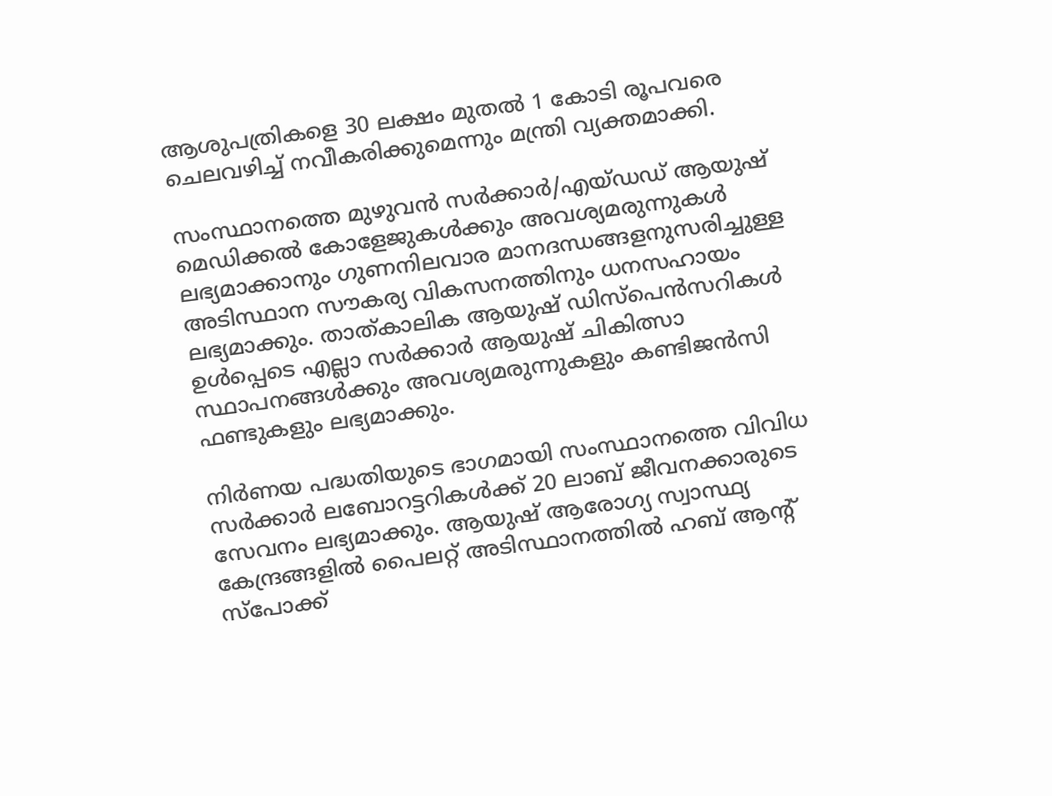ആശുപത്രികളെ 30 ലക്ഷം മുതല്‍ 1 കോടി രൂപവരെ ചെലവഴിച്ച് നവീകരിക്കുമെന്നും മന്ത്രി വ്യക്തമാക്കി.

സംസ്ഥാനത്തെ മുഴുവന്‍ സര്‍ക്കാര്‍/എയ്ഡഡ് ആയുഷ് മെഡിക്കല്‍ കോളേജുകള്‍ക്കും അവശ്യമരുന്നുകള്‍ ലഭ്യമാക്കാനും ഗുണനിലവാര മാനദന്ധങ്ങളനുസരിച്ചുള്ള അടിസ്ഥാന സൗകര്യ വികസനത്തിനും ധനസഹായം ലഭ്യമാക്കും. താത്കാലിക ആയുഷ് ഡിസ്‌പെന്‍സറികള്‍ ഉള്‍പ്പെടെ എല്ലാ സര്‍ക്കാര്‍ ആയുഷ് ചികിത്സാ സ്ഥാപനങ്ങള്‍ക്കും അവശ്യമരുന്നുകളും കണ്ടിജന്‍സി ഫണ്ടുകളും ലഭ്യമാക്കും.

നിര്‍ണയ പദ്ധതിയുടെ ഭാഗമായി സംസ്ഥാനത്തെ വിവിധ സര്‍ക്കാര്‍ ലബോറട്ടറികള്‍ക്ക് 20 ലാബ് ജീവനക്കാരുടെ സേവനം ലഭ്യമാക്കും. ആയുഷ് ആരോഗ്യ സ്വാസ്ഥ്യ കേന്ദ്രങ്ങളില്‍ പൈലറ്റ് അടിസ്ഥാനത്തില്‍ ഹബ് ആന്റ് സ്പോക്ക്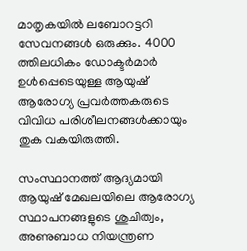മാതൃകയില്‍ ലബോറട്ടറി സേവനങ്ങള്‍ ഒരുക്കും. 4000 ത്തിലധികം ഡോക്ടര്‍മാര്‍ ഉള്‍പ്പെടെയുള്ള ആയുഷ് ആരോഗ്യ പ്രവര്‍ത്തകരുടെ വിവിധ പരിശീലനങ്ങള്‍ക്കായും തുക വകയിരുത്തി.

സംസ്ഥാനത്ത് ആദ്യമായി ആയുഷ് മേഖലയിലെ ആരോഗ്യ സ്ഥാപനങ്ങളുടെ ശുചിത്വം, അണുബാധ നിയന്ത്രണ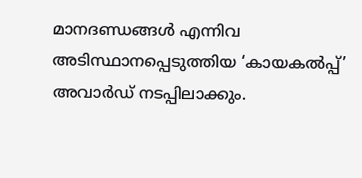മാനദണ്ഡങ്ങള്‍ എന്നിവ അടിസ്ഥാനപ്പെടുത്തിയ ‘കായകല്‍പ്പ്’ അവാര്‍ഡ് നടപ്പിലാക്കും.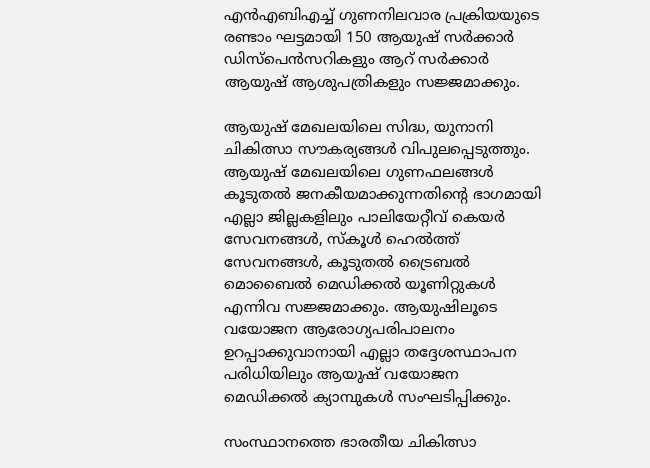എന്‍എബിഎച്ച് ഗുണനിലവാര പ്രക്രിയയുടെ രണ്ടാം ഘട്ടമായി 150 ആയുഷ് സര്‍ക്കാര്‍ ഡിസ്‌പെന്‍സറികളും ആറ് സര്‍ക്കാര്‍ ആയുഷ് ആശുപത്രികളും സജ്ജമാക്കും.

ആയുഷ് മേഖലയിലെ സിദ്ധ, യുനാനി ചികിത്സാ സൗകര്യങ്ങള്‍ വിപുലപ്പെടുത്തും. ആയുഷ് മേഖലയിലെ ഗുണഫലങ്ങള്‍ കൂടുതല്‍ ജനകീയമാക്കുന്നതിന്റെ ഭാഗമായി എല്ലാ ജില്ലകളിലും പാലിയേറ്റീവ് കെയര്‍ സേവനങ്ങള്‍, സ്‌കൂള്‍ ഹെല്‍ത്ത് സേവനങ്ങള്‍, കൂടുതല്‍ ട്രൈബല്‍ മൊബൈല്‍ മെഡിക്കല്‍ യൂണിറ്റുകള്‍ എന്നിവ സജ്ജമാക്കും. ആയുഷിലൂടെ വയോജന ആരോഗ്യപരിപാലനം ഉറപ്പാക്കുവാനായി എല്ലാ തദ്ദേശസ്ഥാപന പരിധിയിലും ആയുഷ് വയോജന മെഡിക്കല്‍ ക്യാമ്പുകള്‍ സംഘടിപ്പിക്കും.

സംസ്ഥാനത്തെ ഭാരതീയ ചികിത്സാ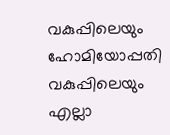വകുപ്പിലെയും ഹോമിയോപ്പതി വകുപ്പിലെയും എല്ലാ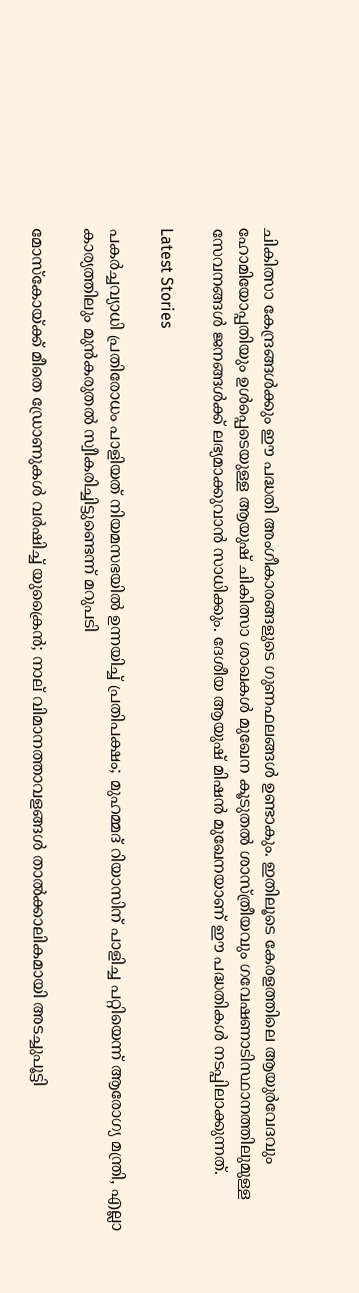ചികിത്സാ കേന്ദ്രങ്ങള്‍ക്കും ഈ പദ്ധതി അംഗീകാരങ്ങളുടെ ഗുണഫലങ്ങള്‍ ഉണ്ടാകും. ഇതിലൂടെ കേരളത്തിലെ ആയുര്‍വേദവും ഹോമിയോപ്പതിയും ഉള്‍പ്പെടെയുള്ള ആയുഷ് ചികിത്സാ ശാഖകള്‍ മുഖേന കൂടുതല്‍ ശാസ്ത്രീയവും ഗവേഷണാടിസ്ഥാനത്തിലുമുള്ള സേവനങ്ങള്‍ ജനങ്ങള്‍ക്ക് ലഭ്യമാക്കുവാന്‍ സാധിക്കും. ദേശീയ ആയുഷ് മിഷന്‍ മുഖേനയാണ് ഈ പദ്ധതികള്‍ നടപ്പിലാക്കുന്നത്.

Latest Stories

പകർച്ചവ്യാധി പ്രതിരോധം പാളിയത് നിയമസഭയിൽ ഉന്നയിച്ച് പ്രതിപക്ഷം; മുഹമ്മദ് റിയാസിന് പാളിച്ച പറ്റിയെന്ന് ആരോഗ്യ മന്ത്രി, എല്ലാ കാര്യത്തിലും മുൻകരുതൽ സ്വീകരിച്ചിട്ടുണ്ടെന്ന് മറുപടി

മോസ്കോയ്ക്ക് മീതെ ഡ്രോണുകൾ വർഷിച്ച് യുക്രൈൻ; നാല് വിമാനത്താവളങ്ങൾ താൽക്കാലികമായി അടച്ചുപൂട്ടി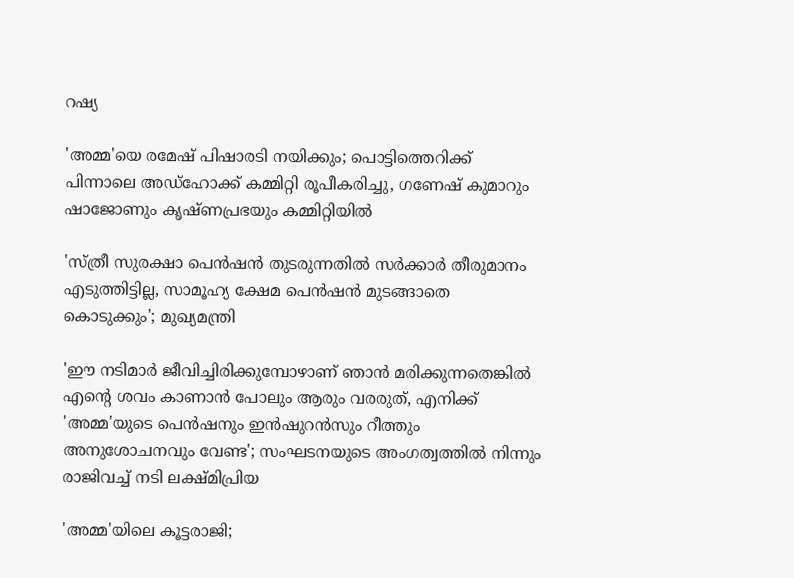റഷ്യ

'അമ്മ'യെ രമേഷ് പിഷാരടി നയിക്കും; പൊട്ടിത്തെറിക്ക് പിന്നാലെ അഡ്‌ഹോക്ക് കമ്മിറ്റി രൂപീകരിച്ചു, ഗണേഷ് കുമാറും ഷാജോണും കൃഷ്‌ണപ്രഭയും കമ്മിറ്റിയിൽ

'സ്ത്രീ സുരക്ഷാ പെൻഷൻ തുടരുന്നതിൽ സർക്കാർ തീരുമാനം എടുത്തിട്ടില്ല, സാമൂഹ്യ ക്ഷേമ പെൻഷൻ മുടങ്ങാതെ കൊടുക്കും'; മുഖ്യമന്ത്രി

'ഈ നടിമാർ ജീവിച്ചിരിക്കുമ്പോഴാണ് ഞാൻ മരിക്കുന്നതെങ്കിൽ എന്റെ ശവം കാണാൻ പോലും ആരും വരരുത്, എനിക്ക് 'അമ്മ'യുടെ പെൻഷനും ഇൻഷുറൻസും റീത്തും അനുശോചനവും വേണ്ട'; സംഘടനയുടെ അംഗത്വത്തിൽ നിന്നും രാജിവച്ച് നടി ലക്ഷ്‌മിപ്രിയ

'അമ്മ'യിലെ കൂട്ടരാജി;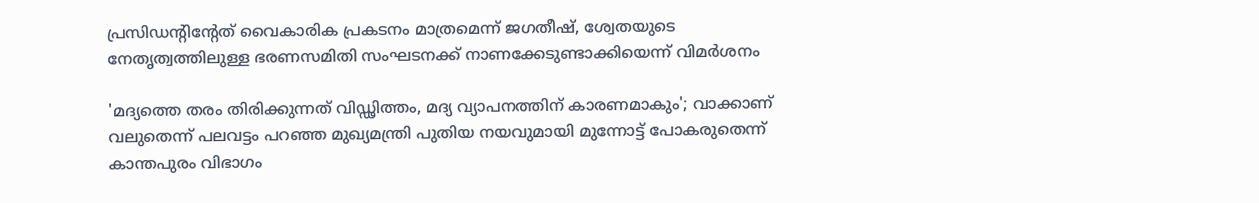പ്രസിഡന്റിന്റേത് വൈകാരിക പ്രകടനം മാത്രമെന്ന് ജഗതീഷ്, ശ്വേതയുടെ നേതൃത്വത്തിലുള്ള ഭരണസമിതി സംഘടനക്ക് നാണക്കേടുണ്ടാക്കിയെന്ന് വിമർശനം

'മദ്യത്തെ തരം തിരിക്കുന്നത് വിഡ്ഢിത്തം, മദ്യ വ്യാപനത്തിന് കാരണമാകും'; വാക്കാണ് വലുതെന്ന് പലവട്ടം പറഞ്ഞ മുഖ്യമന്ത്രി പുതിയ നയവുമായി മുന്നോട്ട് പോകരുതെന്ന് കാന്തപുരം വിഭാഗം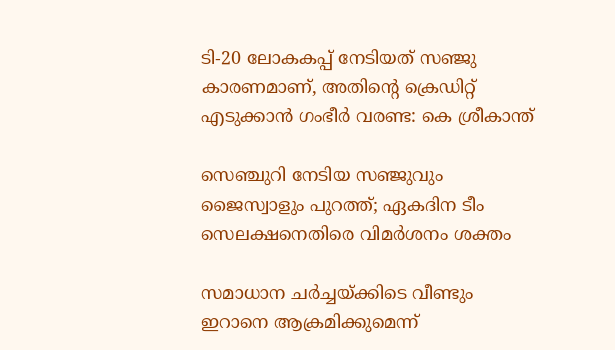ടി-20 ലോകകപ്പ് നേടിയത് സഞ്ജു കാരണമാണ്, അതിന്റെ ക്രെഡിറ്റ് എടുക്കാൻ ഗംഭീർ വരണ്ട: കെ ശ്രീകാന്ത്

സെഞ്ചുറി നേടിയ സഞ്ജുവും ജൈസ്വാളും പുറത്ത്; ഏകദിന ടീം സെലക്ഷനെതിരെ വിമർശനം ശക്തം

സമാധാന ചര്‍ച്ചയ്ക്കിടെ വീണ്ടും ഇറാനെ ആക്രമിക്കുമെന്ന്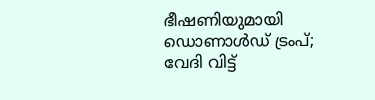ഭീഷണിയുമായി ഡൊണാൾഡ് ട്രംപ്; വേദി വിട്ട്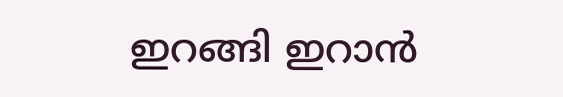ഇറങ്ങി ഇറാന്‍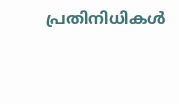പ്രതിനിധികള്‍